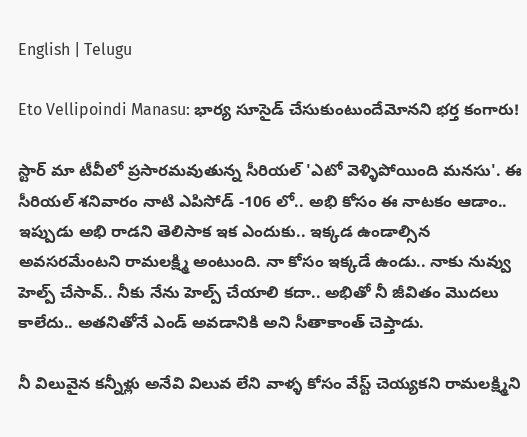English | Telugu

Eto Vellipoindi Manasu: భార్య సూసైడ్ చేసుకుంటుందేమోనని భర్త కంగారు!

స్టార్ మా టీవీలో ప్రసారమవుతున్న సీరియల్ 'ఎటో వెళ్ళిపోయింది మనసు'. ఈ సీరియల్ శనివారం నాటి ఎపిసోడ్ -106 లో.. అభి కోసం ఈ నాటకం ఆడాం.. ఇప్పుడు అభి రాడని తెలిసాక ఇక ఎందుకు.. ఇక్కడ ఉండాల్సిన అవసరమేంటని రామలక్ష్మి అంటుంది. నా కోసం ఇక్కడే ఉండు.. నాకు నువ్వు హెల్ప్ చేసావ్.. నీకు నేను హెల్ప్ చేయాలి కదా.. అభితో నీ జీవితం మొదలు కాలేదు.. అతనితోనే ఎండ్ అవడానికి అని సీతాకాంత్ చెప్తాడు.

నీ విలువైన కన్నీళ్లు అనేవి విలువ లేని వాళ్ళ కోసం వేస్ట్ చెయ్యకని రామలక్ష్మిని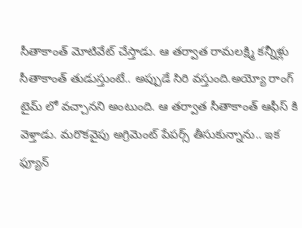సీతాకాంత్ మోటివేట్ చేస్తాడు. ఆ తర్వాత రామలక్ష్మి కన్నీళ్లు సీతాకాంత్ తుడుస్తుంటే.. అప్పుడే సిరి వస్తుంది.అయ్యో రాంగ్ టైమ్ లో వచ్చానని అంటుంది. ఆ తర్వాత సీతాకాంత్ ఆఫీస్ కి వెళ్తాడు. మరొకవైపు అగ్రిమెంట్ పేపర్స్ తీసుకున్నాను.. ఇక ఫ్యూన్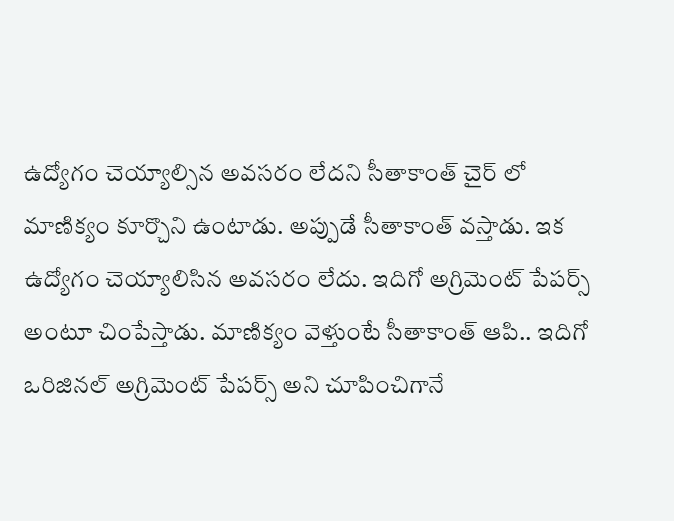ఉద్యోగం చెయ్యాల్సిన అవసరం లేదని సీతాకాంత్ చైర్ లో మాణిక్యం కూర్చొని ఉంటాడు. అప్పుడే సీతాకాంత్ వస్తాడు. ఇక ఉద్యోగం చెయ్యాలిసిన అవసరం లేదు. ఇదిగో అగ్రిమెంట్ పేపర్స్ అంటూ చింపేస్తాడు. మాణిక్యం వెళ్తుంటే సీతాకాంత్ ఆపి.. ఇదిగో ఒరిజినల్ అగ్రిమెంట్ పేపర్స్ అని చూపించిగానే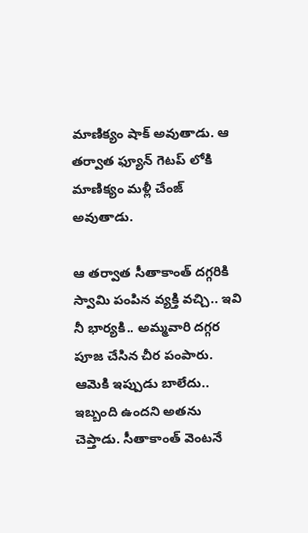మాణిక్యం షాక్ అవుతాడు. ఆ తర్వాత ఫ్యూన్ గెటప్ లోకి మాణిక్యం మళ్లీ చేంజ్ అవుతాడు.

ఆ తర్వాత సీతాకాంత్ దగ్గరికి స్వామి పంపిన వ్యక్తి వచ్చి.. ఇవి నీ భార్యకి.. అమ్మవారి దగ్గర పూజ చేసిన చీర పంపారు. ఆమెకి ఇప్పుడు బాలేదు.. ఇబ్బంది ఉందని అతను చెప్తాడు. సీతాకాంత్ వెంటనే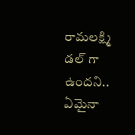రామలక్ష్మి డల్ గా ఉందని.. ఏమైనా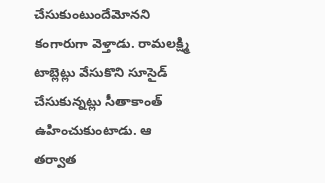చేసుకుంటుందేమోనని కంగారుగా వెళ్తాడు. రామలక్ష్మి టాబ్లెట్లు వేసుకొని సూసైడ్ చేసుకున్నట్లు సీతాకాంత్ ఉహించుకుంటాడు. ఆ తర్వాత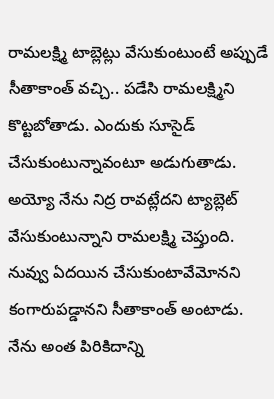రామలక్ష్మి టాబ్లెట్లు వేసుకుంటుంటే అప్పుడే సీతాకాంత్ వచ్చి.. పడేసి రామలక్ష్మిని కొట్టబోతాడు. ఎందుకు సూసైడ్ చేసుకుంటున్నావంటూ అడుగుతాడు. అయ్యో నేను నిద్ర రావట్లేదని ట్యాబ్లెట్ వేసుకుంటున్నాని రామలక్ష్మి చెప్తుంది. నువ్వు ఏదయిన చేసుకుంటావేమోనని కంగారుపడ్డానని సీతాకాంత్ అంటాడు. నేను అంత పిరికిదాన్ని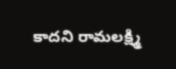కాదని రామలక్ష్మి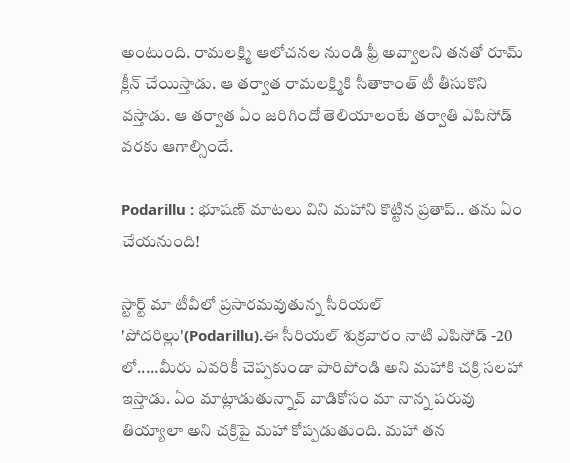అంటుంది. రామలక్ష్మి ఆలోచనల నుండి ఫ్రీ అవ్వాలని తనతో రూమ్ క్లీన్ చేయిస్తాడు. ఆ తర్వాత రామలక్ష్మికి సీతాకాంత్ టీ తీసుకొని వస్తాడు. ఆ తర్వాత ఏం జరిగిందో తెలియాలంటే తర్వాతి ఎపిసోడ్ వరకు ఆగాల్సిందే.

Podarillu : భూషణ్ మాటలు విని మహాని కొట్టిన ప్రతాప్.. తను ఏం చేయనుంది!

స్టార్ట్ మా టీవీలో ప్రసారమవుతున్న సీరియల్ 'పోదరిల్లు'(Podarillu).ఈ సీరియల్ శుక్రవారం నాటి ఎపిసోడ్ -20 లో.....మీరు ఎవరికీ చెప్పకుండా పారిపోండి అని మహాకి చక్రి సలహా ఇస్తాడు. ఏం మాట్లాడుతున్నావ్ వాడికోసం మా నాన్న పరువు తియ్యాలా అని చక్రిపై మహా కోప్పడుతుంది. మహా తన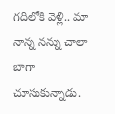గదిలోకి వెళ్లి.. మా నాన్న నన్ను చాలా బాగా చూసుకున్నాడు.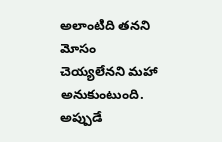అలాంటిది తనని మోసం చెయ్యలేనని మహా అనుకుంటుంది. అప్పుడే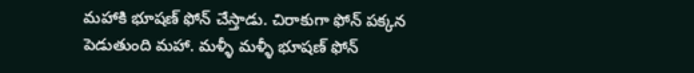మహాకి భూషణ్ ఫోన్ చేస్తాడు. చిరాకుగా ఫోన్ పక్కన పెడుతుంది మహా. మళ్ళీ మళ్ళీ భూషణ్ ఫోన్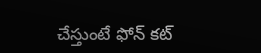చేస్తుంటే ఫోన్ కట్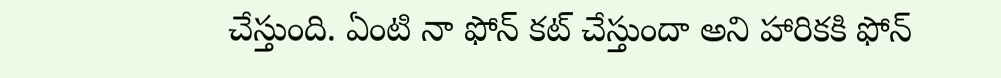చేస్తుంది. ఏంటి నా ఫోన్ కట్ చేస్తుందా అని హారికకి ఫోన్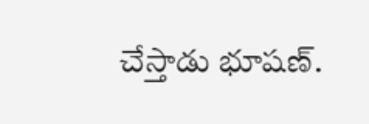చేస్తాడు భూషణ్.